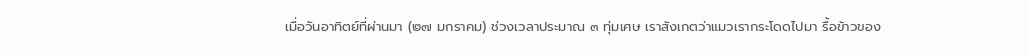เมื่อวันอาทิตย์ที่ผ่านมา (๒๗ มกราคม) ช่วงเวลาประมาณ ๓ ทุ่มเศษ เราสังเกตว่าแมวเรากระโดดไปมา รื้อข้าวของ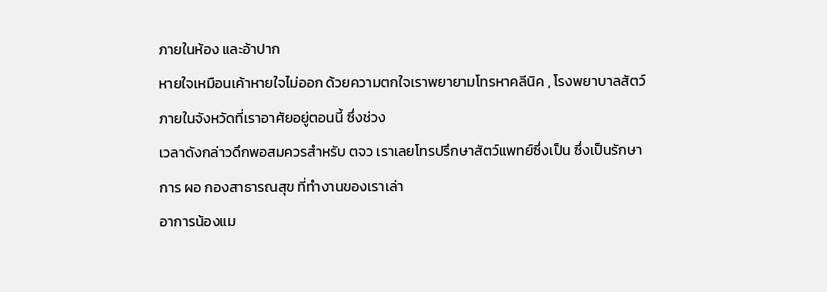ภายในห้อง และอ้าปาก
หายใจเหมือนเค้าหายใจไม่ออก ด้วยความตกใจเราพยายามโทรหาคลีนิค , โรงพยาบาลสัตว์ ภายในจังหวัดที่เราอาศัยอยู่ตอนนี้ ซึ่งช่วง
เวลาดังกล่าวดึกพอสมควรสำหรับ ตจว เราเลยโทรปรึกษาสัตว์แพทย์ซึ่งเป็น ซึ่งเป็นรักษาการ ผอ กองสาธารณสุข ที่ทำงานของเราเล่า
อาการน้องแม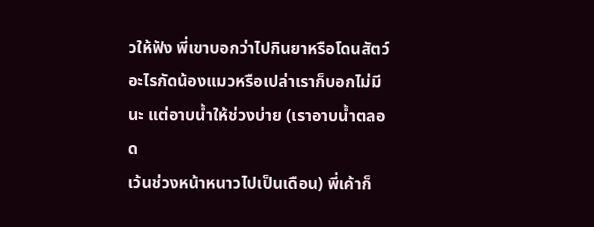วให้ฟัง พี่เขาบอกว่าไปกินยาหรือโดนสัตว์อะไรกัดน้องแมวหรือเปล่าเราก็บอกไม่มีนะ แต่อาบน้ำให้ช่วงบ่าย (เราอาบน้ำตลอด
เว้นช่วงหน้าหนาวไปเป็นเดือน) พี่เค้าก็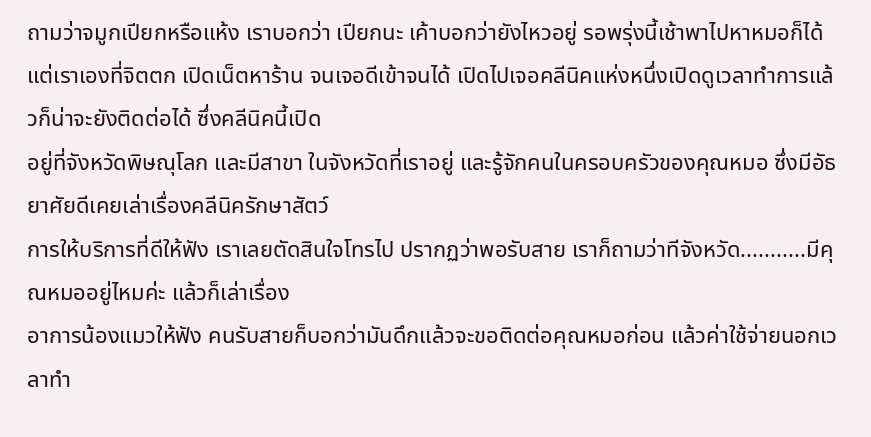ถามว่าจมูกเปียกหรือแห้ง เราบอกว่า เปียกนะ เค้าบอกว่ายังไหวอยู่ รอพรุ่งนี้เช้าพาไปหาหมอก็ได้
แต่เราเองที่จิตตก เปิดเน็ตหาร้าน จนเจอดีเข้าจนได้ เปิดไปเจอคลีนิคแห่งหนึ่งเปิดดูเวลาทำการแล้วก็น่าจะยังติดต่อได้ ซึ่งคลีนิคนี้เปิด
อยู่ที่จังหวัดพิษณุโลก และมีสาขา ในจังหวัดที่เราอยู่ และรู้จักคนในครอบครัวของคุณหมอ ซึ่งมีอัธยาศัยดีเคยเล่าเรื่องคลีนิครักษาสัตว์
การให้บริการที่ดีให้ฟัง เราเลยตัดสินใจโทรไป ปรากฏว่าพอรับสาย เราก็ถามว่าทีจังหวัด...........มีคุณหมออยู่ไหมค่ะ แล้วก็เล่าเรื่อง
อาการน้องแมวให้ฟัง คนรับสายก็บอกว่ามันดึกแล้วจะขอติดต่อคุณหมอก่อน แล้วค่าใช้จ่ายนอกเวลาทำ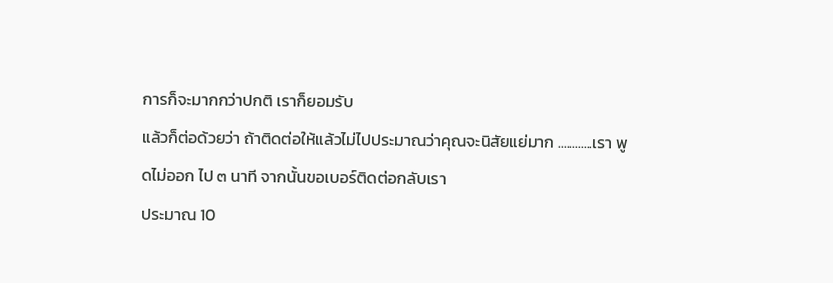การก็จะมากกว่าปกติ เราก็ยอมรับ
แล้วก็ต่อด้วยว่า ถ้าติดต่อให้แล้วไม่ไปประมาณว่าคุณจะนิสัยแย่มาก ............เรา พูดไม่ออก ไป ๓ นาที จากนั้นขอเบอร์ติดต่อกลับเรา
ประมาณ 10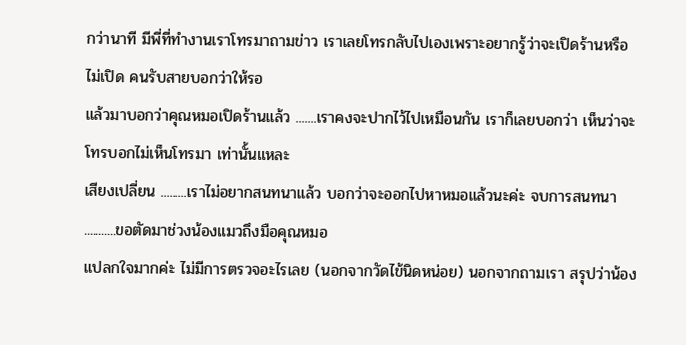กว่านาที มีพี่ที่ทำงานเราโทรมาถามข่าว เราเลยโทรกลับไปเองเพราะอยากรู้ว่าจะเปิดร้านหรือไม่เปิด คนรับสายบอกว่าให้รอ
แล้วมาบอกว่าคุณหมอเปิดร้านแล้ว .......เราคงจะปากไว้ไปเหมือนกัน เราก็เลยบอกว่า เห็นว่าจะโทรบอกไม่เห็นโทรมา เท่านั้นแหละ
เสียงเปลี่ยน .........เราไม่อยากสนทนาแล้ว บอกว่าจะออกไปหาหมอแล้วนะค่ะ จบการสนทนา ...........ขอตัดมาช่วงน้องแมวถึงมือคุณหมอ
แปลกใจมากค่ะ ไม่มีการตรวจอะไรเลย (นอกจากวัดไข้นิดหน่อย) นอกจากถามเรา สรุปว่าน้อง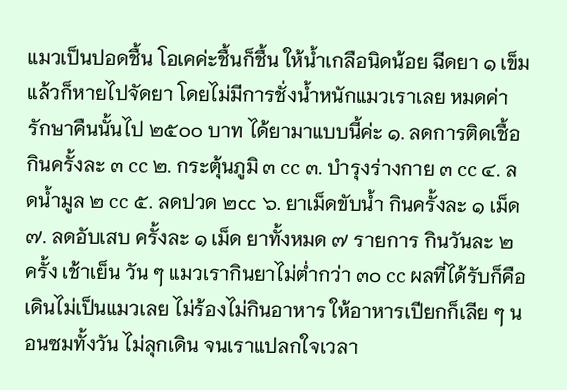แมวเป็นปอดชื้น โอเคค่ะชื้นก็ชื้น ให้น้ำเกลือนิดน้อย ฉีดยา ๑ เข็ม แล้วก็หายไปจัดยา โดยไม่มีการชั่งน้ำหนักแมวเราเลย หมดค่ารักษาคืนนั้นไป ๒๕๐๐ บาท ได้ยามาแบบนี้ค่ะ ๑. ลดการติดเชื้อ กินครั้งละ ๓ cc ๒. กระตุ้นภูมิ ๓ cc ๓. บำรุงร่างกาย ๓ cc ๔. ลดน้ำมูล ๒ cc ๕. ลดปวด ๒cc ๖. ยาเม็ดขับน้ำ กินครั้งละ ๑ เม็ด ๗. ลดอับเสบ ครั้งละ ๑ เม็ด ยาทั้งหมด ๗ รายการ กินวันละ ๒ ครั้ง เช้าเย็น วัน ๆ แมวเรากินยาไม่ต่ำกว่า ๓๐ cc ผลที่ได้รับก็คือ เดินไม่เป็นแมวเลย ไม่ร้องไม่กินอาหาร ให้อาหารเปียกก็เลีย ๆ นอนซมทั้งวัน ไม่ลุกเดิน จนเราแปลกใจเวลา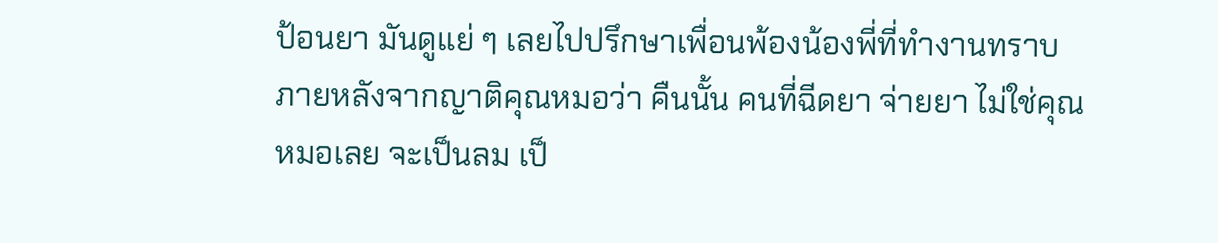ป้อนยา มันดูแย่ ๆ เลยไปปรึกษาเพื่อนพ้องน้องพี่ที่ทำงานทราบภายหลังจากญาติคุณหมอว่า คืนนั้น คนที่ฉีดยา จ่ายยา ไม่ใช่คุณหมอเลย จะเป็นลม เป็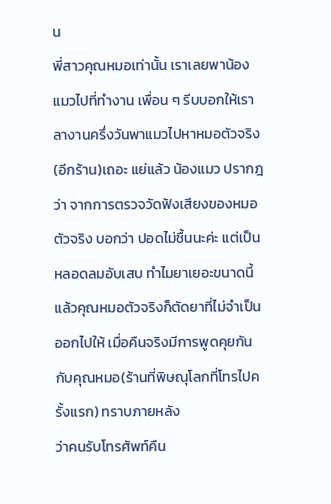น
พี่สาวคุณหมอเท่านั้น เราเลยพาน้องแมวไปที่ทำงาน เพื่อน ๆ รีบบอกให้เราลางานครึ่งวันพาแมวไปหาหมอตัวจริง(อีกร้าน)เถอะ แย่แล้ว น้องแมว ปรากฎว่า จากการตรวจวัดฟังเสียงของหมอตัวจริง บอกว่า ปอดไม่ชื้นนะค่ะ แต่เป็นหลอดลมอับเสบ ทำไมยาเยอะขนาดนี้ แล้วคุณหมอตัวจริงก็ตัดยาที่ไม่จำเป็นออกไปให้ เมื่อคืนจริงมีการพูดคุยกันกับคุณหมอ(ร้านที่พิษณุโลกที่โทรไปครั้งแรก) ทราบภายหลัง
ว่าคนรับโทรศัพท์คืน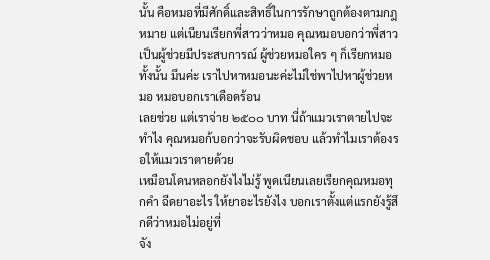นั้น คือหมอที่มีศักดิ์และสิทธิ์ในการรักษาถูกต้องตามกฎหมาย แต่เนียนเรียกพี่สาวว่าหมอ คุณหมอบอกว่าพี่สาว
เป็นผู้ช่วยมีประสบการณ์ ผู้ช่วยหมอใคร ๆ ก็เรียกหมอทั้งนั้น มึนค่ะ เราไปหาหมอนะค่ะไม่ใช่พาไปหาผู้ช่วยหมอ หมอบอกเราเดือดร้อน
เลยช่วย แต่เราจ่าย ๒๕๐๐ บาท นี่ถ้าแมวเราตายไปจะทำไง คุณหมอก้บอกว่าจะรับผิดชอบ แล้วทำไมเราต้องรอให้แมวเราตายด้วย
เหมือนโดนหลอกยังไงไม่รู้ พูดเนียนเลยเรียกคุณหมอทุกคำ ฉีดยาอะไร ให้ยาอะไรยังไง บอกเราตั้งแต่แรกยังรู้สึกดีว่าหมอไม่อยู่ที่
จัง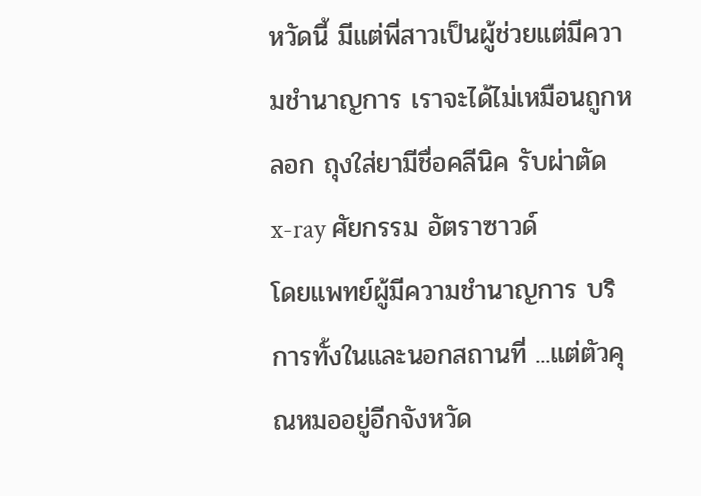หวัดนี้ มีแต่พี่สาวเป็นผู้ช่วยแต่มีความชำนาญการ เราจะได้ไม่เหมือนถูกหลอก ถุงใส่ยามีชื่อคลีนิค รับผ่าตัด x-ray ศัยกรรม อัตราซาวด์
โดยแพทย์ผู้มีความชำนาญการ บริการทั้งในและนอกสถานที่ ...แต่ตัวคุณหมออยู่อีกจังหวัด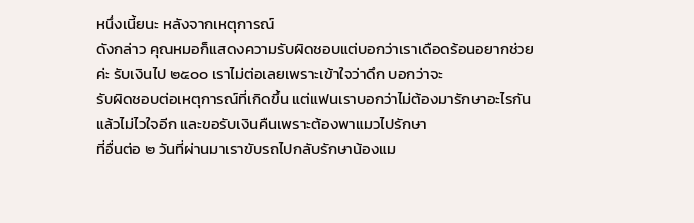หนึ่งเนี้ยนะ หลังจากเหตุการณ์
ดังกล่าว คุณหมอก็แสดงความรับผิดชอบแต่บอกว่าเราเดือดร้อนอยากช่วยค่ะ รับเงินไป ๒๕๐๐ เราไม่ต่อเลยเพราะเข้าใจว่าดึก บอกว่าจะ
รับผิดชอบต่อเหตุการณ์ที่เกิดขึ้น แต่แฟนเราบอกว่าไม่ต้องมารักษาอะไรกันแล้วไม่ไวใจอีก และขอรับเงินคืนเพราะต้องพาแมวไปรักษา
ที่อื่นต่อ ๒ วันที่ผ่านมาเราขับรถไปกลับรักษาน้องแม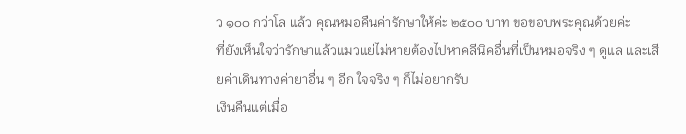ว ๑๐๐ กว่าโล แล้ว คุณหมอคืนค่ารักษาให้ค่ะ ๒๕๐๐ บาท ขอขอบพระคุณด้วยค่ะ
ที่ยังเห็นใจว่ารักษาแล้วแมวแย่ไม่หายต้องไปหาคลีนิคอื่นที่เป็นหมอจริง ๆ ดูแล และเสียค่าเดินทางค่ายาอื่น ๆ อีก ใจจริง ๆ ก็ไม่อยากรับ
เงินคืนแต่เมื่อ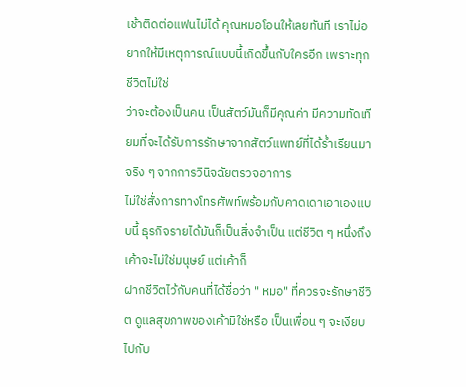เช้าติดต่อแฟนไม่ได้ คุณหมอโอนให้เลยทันที เราไม่อยากให้มีเหตุการณ์แบบนี้เกิดขึ้นกับใครอีก เพราะทุกชีวิตไม่ใช่
ว่าจะต้องเป็นคน เป็นสัตว์มันก็มีคุณค่า มีความทัดเทียมที่จะได้รับการรักษาจากสัตว์แพทย์ที่ได้ร่ำเรียนมาจริง ๆ จากการวินิจฉัยตรวจอาการ
ไม่ใช่สั่งการทางโทรศัพท์พร้อมกับคาดเดาเอาเองแบบนี้ ธุรกิจรายได้มันก็เป็นสิ่งจำเป็น แต่ชีวิต ๆ หนึ่งถึงเค้าจะไม่ใช่มนุษย์ แต่เค้าก็
ฝากชีวิตไว้กับคนที่ได้ชื่อว่า " หมอ" ที่ควรจะรักษาชีวิต ดูแลสุขภาพของเค้ามิใช่หรือ เป็นเพื่อน ๆ จะเงียบไปกับ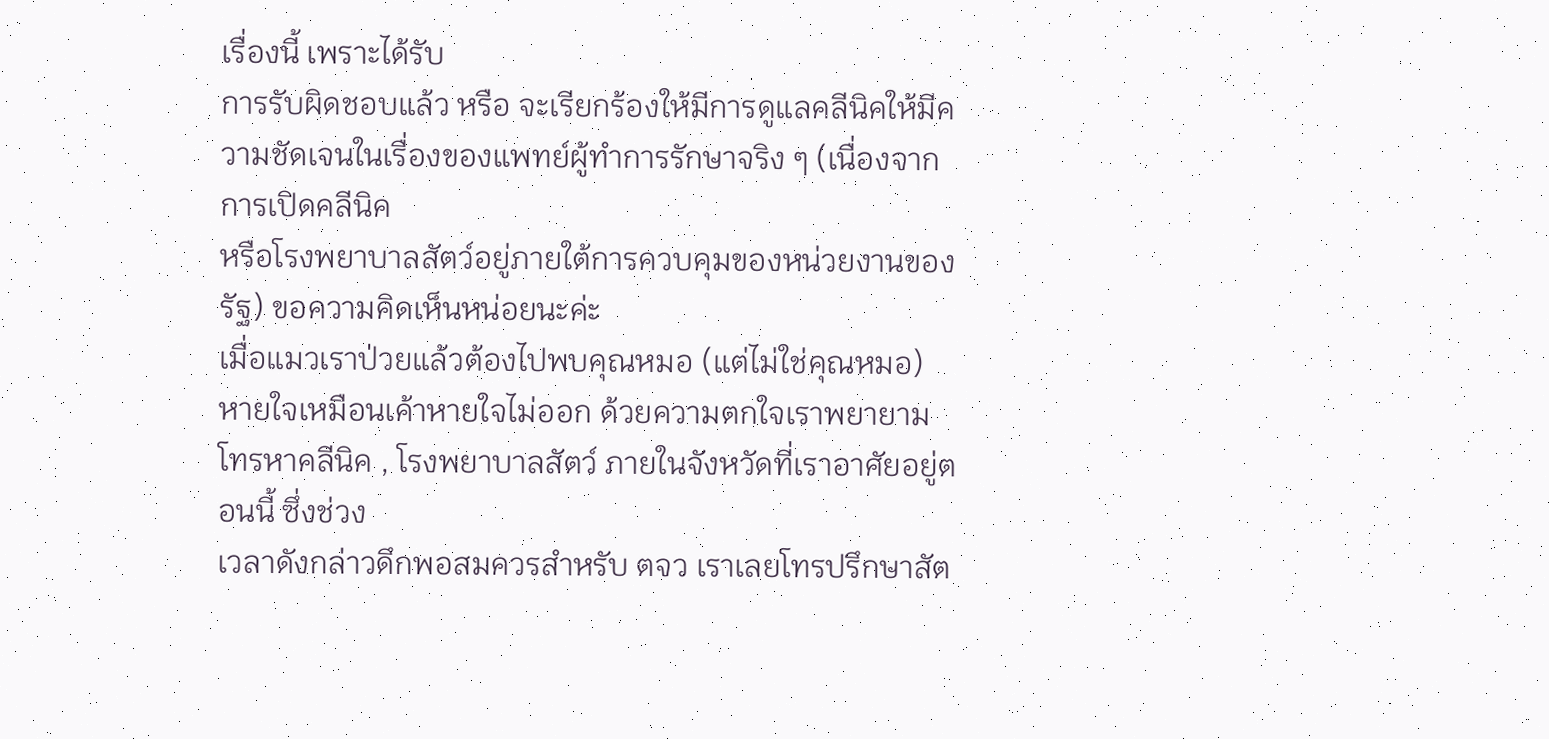เรื่องนี้ เพราะได้รับ
การรับผิดชอบแล้ว หรือ จะเรียกร้องให้มีการดูแลคลีนิคให้มีความชัดเจนในเรื่องของแพทย์ผู้ทำการรักษาจริง ๆ (เนื่องจากการเปิดคลีนิค
หรือโรงพยาบาลสัตว์อยู่ภายใต้การควบคุมของหน่วยงานของรัฐ) ขอความคิดเห็นหน่อยนะค่ะ
เมื่อแมวเราป่วยแล้วต้องไปพบคุณหมอ (แต่ไม่ใช่คุณหมอ)
หายใจเหมือนเค้าหายใจไม่ออก ด้วยความตกใจเราพยายามโทรหาคลีนิค , โรงพยาบาลสัตว์ ภายในจังหวัดที่เราอาศัยอยู่ตอนนี้ ซึ่งช่วง
เวลาดังกล่าวดึกพอสมควรสำหรับ ตจว เราเลยโทรปรึกษาสัต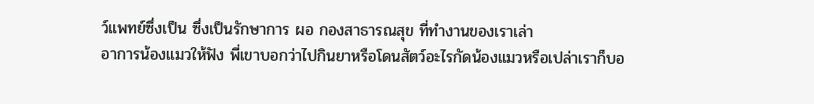ว์แพทย์ซึ่งเป็น ซึ่งเป็นรักษาการ ผอ กองสาธารณสุข ที่ทำงานของเราเล่า
อาการน้องแมวให้ฟัง พี่เขาบอกว่าไปกินยาหรือโดนสัตว์อะไรกัดน้องแมวหรือเปล่าเราก็บอ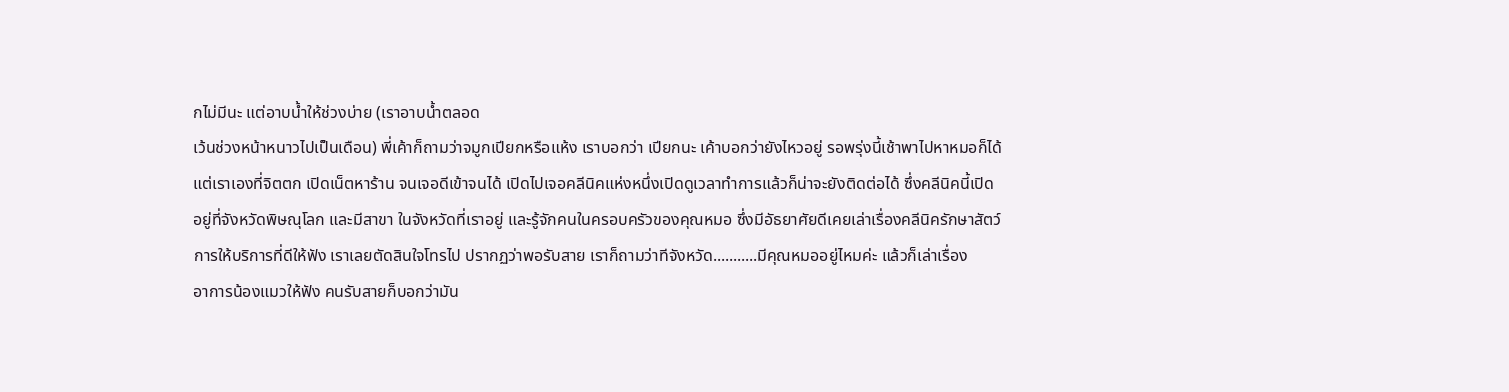กไม่มีนะ แต่อาบน้ำให้ช่วงบ่าย (เราอาบน้ำตลอด
เว้นช่วงหน้าหนาวไปเป็นเดือน) พี่เค้าก็ถามว่าจมูกเปียกหรือแห้ง เราบอกว่า เปียกนะ เค้าบอกว่ายังไหวอยู่ รอพรุ่งนี้เช้าพาไปหาหมอก็ได้
แต่เราเองที่จิตตก เปิดเน็ตหาร้าน จนเจอดีเข้าจนได้ เปิดไปเจอคลีนิคแห่งหนึ่งเปิดดูเวลาทำการแล้วก็น่าจะยังติดต่อได้ ซึ่งคลีนิคนี้เปิด
อยู่ที่จังหวัดพิษณุโลก และมีสาขา ในจังหวัดที่เราอยู่ และรู้จักคนในครอบครัวของคุณหมอ ซึ่งมีอัธยาศัยดีเคยเล่าเรื่องคลีนิครักษาสัตว์
การให้บริการที่ดีให้ฟัง เราเลยตัดสินใจโทรไป ปรากฏว่าพอรับสาย เราก็ถามว่าทีจังหวัด...........มีคุณหมออยู่ไหมค่ะ แล้วก็เล่าเรื่อง
อาการน้องแมวให้ฟัง คนรับสายก็บอกว่ามัน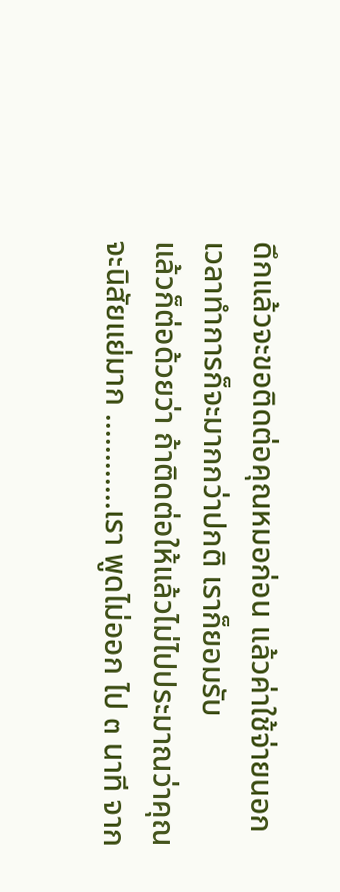ดึกแล้วจะขอติดต่อคุณหมอก่อน แล้วค่าใช้จ่ายนอกเวลาทำการก็จะมากกว่าปกติ เราก็ยอมรับ
แล้วก็ต่อด้วยว่า ถ้าติดต่อให้แล้วไม่ไปประมาณว่าคุณจะนิสัยแย่มาก ............เรา พูดไม่ออก ไป ๓ นาที จาก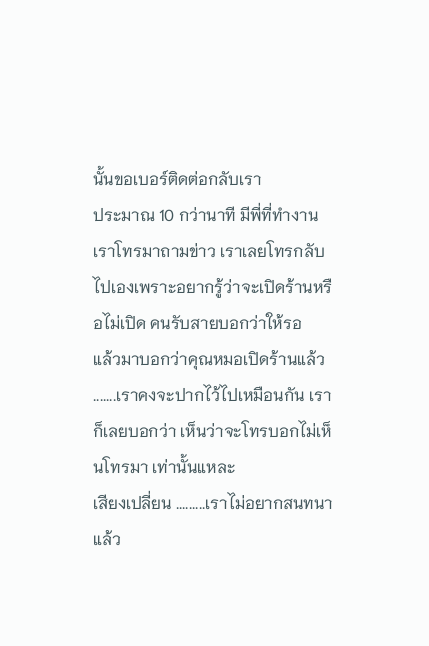นั้นขอเบอร์ติดต่อกลับเรา
ประมาณ 10 กว่านาที มีพี่ที่ทำงานเราโทรมาถามข่าว เราเลยโทรกลับไปเองเพราะอยากรู้ว่าจะเปิดร้านหรือไม่เปิด คนรับสายบอกว่าให้รอ
แล้วมาบอกว่าคุณหมอเปิดร้านแล้ว .......เราคงจะปากไว้ไปเหมือนกัน เราก็เลยบอกว่า เห็นว่าจะโทรบอกไม่เห็นโทรมา เท่านั้นแหละ
เสียงเปลี่ยน .........เราไม่อยากสนทนาแล้ว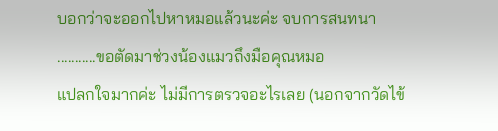บอกว่าจะออกไปหาหมอแล้วนะค่ะ จบการสนทนา ...........ขอตัดมาช่วงน้องแมวถึงมือคุณหมอ
แปลกใจมากค่ะ ไม่มีการตรวจอะไรเลย (นอกจากวัดไข้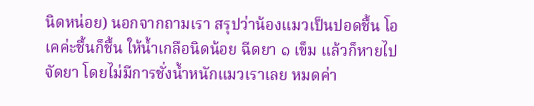นิดหน่อย) นอกจากถามเรา สรุปว่าน้องแมวเป็นปอดชื้น โอเคค่ะชื้นก็ชื้น ให้น้ำเกลือนิดน้อย ฉีดยา ๑ เข็ม แล้วก็หายไปจัดยา โดยไม่มีการชั่งน้ำหนักแมวเราเลย หมดค่า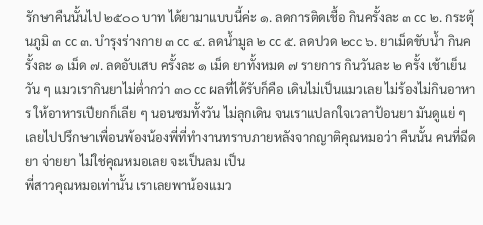รักษาคืนนั้นไป ๒๕๐๐ บาท ได้ยามาแบบนี้ค่ะ ๑. ลดการติดเชื้อ กินครั้งละ ๓ cc ๒. กระตุ้นภูมิ ๓ cc ๓. บำรุงร่างกาย ๓ cc ๔. ลดน้ำมูล ๒ cc ๕. ลดปวด ๒cc ๖. ยาเม็ดขับน้ำ กินครั้งละ ๑ เม็ด ๗. ลดอับเสบ ครั้งละ ๑ เม็ด ยาทั้งหมด ๗ รายการ กินวันละ ๒ ครั้ง เช้าเย็น วัน ๆ แมวเรากินยาไม่ต่ำกว่า ๓๐ cc ผลที่ได้รับก็คือ เดินไม่เป็นแมวเลย ไม่ร้องไม่กินอาหาร ให้อาหารเปียกก็เลีย ๆ นอนซมทั้งวัน ไม่ลุกเดิน จนเราแปลกใจเวลาป้อนยา มันดูแย่ ๆ เลยไปปรึกษาเพื่อนพ้องน้องพี่ที่ทำงานทราบภายหลังจากญาติคุณหมอว่า คืนนั้น คนที่ฉีดยา จ่ายยา ไม่ใช่คุณหมอเลย จะเป็นลม เป็น
พี่สาวคุณหมอเท่านั้น เราเลยพาน้องแมว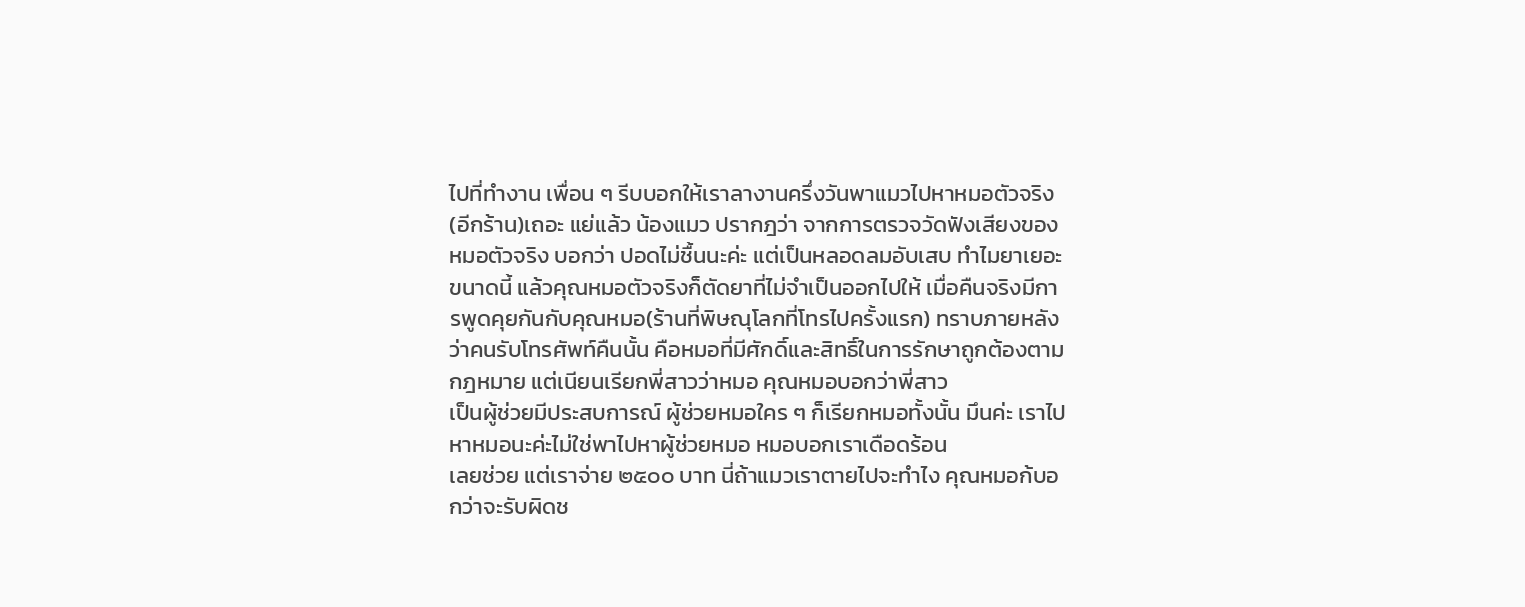ไปที่ทำงาน เพื่อน ๆ รีบบอกให้เราลางานครึ่งวันพาแมวไปหาหมอตัวจริง(อีกร้าน)เถอะ แย่แล้ว น้องแมว ปรากฎว่า จากการตรวจวัดฟังเสียงของหมอตัวจริง บอกว่า ปอดไม่ชื้นนะค่ะ แต่เป็นหลอดลมอับเสบ ทำไมยาเยอะขนาดนี้ แล้วคุณหมอตัวจริงก็ตัดยาที่ไม่จำเป็นออกไปให้ เมื่อคืนจริงมีการพูดคุยกันกับคุณหมอ(ร้านที่พิษณุโลกที่โทรไปครั้งแรก) ทราบภายหลัง
ว่าคนรับโทรศัพท์คืนนั้น คือหมอที่มีศักดิ์และสิทธิ์ในการรักษาถูกต้องตามกฎหมาย แต่เนียนเรียกพี่สาวว่าหมอ คุณหมอบอกว่าพี่สาว
เป็นผู้ช่วยมีประสบการณ์ ผู้ช่วยหมอใคร ๆ ก็เรียกหมอทั้งนั้น มึนค่ะ เราไปหาหมอนะค่ะไม่ใช่พาไปหาผู้ช่วยหมอ หมอบอกเราเดือดร้อน
เลยช่วย แต่เราจ่าย ๒๕๐๐ บาท นี่ถ้าแมวเราตายไปจะทำไง คุณหมอก้บอกว่าจะรับผิดช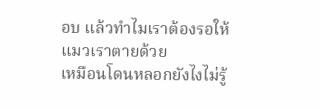อบ แล้วทำไมเราต้องรอให้แมวเราตายด้วย
เหมือนโดนหลอกยังไงไม่รู้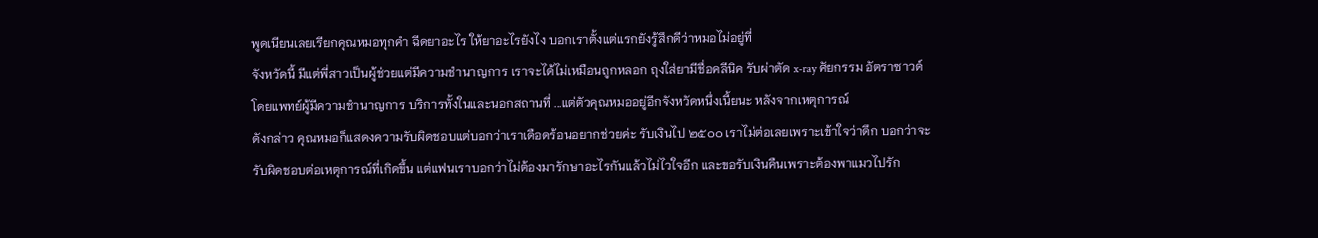พูดเนียนเลยเรียกคุณหมอทุกคำ ฉีดยาอะไร ให้ยาอะไรยังไง บอกเราตั้งแต่แรกยังรู้สึกดีว่าหมอไม่อยู่ที่
จังหวัดนี้ มีแต่พี่สาวเป็นผู้ช่วยแต่มีความชำนาญการ เราจะได้ไม่เหมือนถูกหลอก ถุงใส่ยามีชื่อคลีนิค รับผ่าตัด x-ray ศัยกรรม อัตราซาวด์
โดยแพทย์ผู้มีความชำนาญการ บริการทั้งในและนอกสถานที่ ...แต่ตัวคุณหมออยู่อีกจังหวัดหนึ่งเนี้ยนะ หลังจากเหตุการณ์
ดังกล่าว คุณหมอก็แสดงความรับผิดชอบแต่บอกว่าเราเดือดร้อนอยากช่วยค่ะ รับเงินไป ๒๕๐๐ เราไม่ต่อเลยเพราะเข้าใจว่าดึก บอกว่าจะ
รับผิดชอบต่อเหตุการณ์ที่เกิดขึ้น แต่แฟนเราบอกว่าไม่ต้องมารักษาอะไรกันแล้วไม่ไวใจอีก และขอรับเงินคืนเพราะต้องพาแมวไปรัก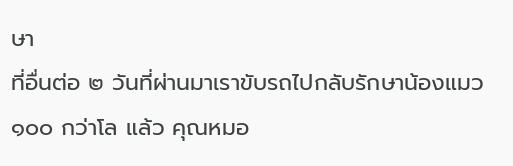ษา
ที่อื่นต่อ ๒ วันที่ผ่านมาเราขับรถไปกลับรักษาน้องแมว ๑๐๐ กว่าโล แล้ว คุณหมอ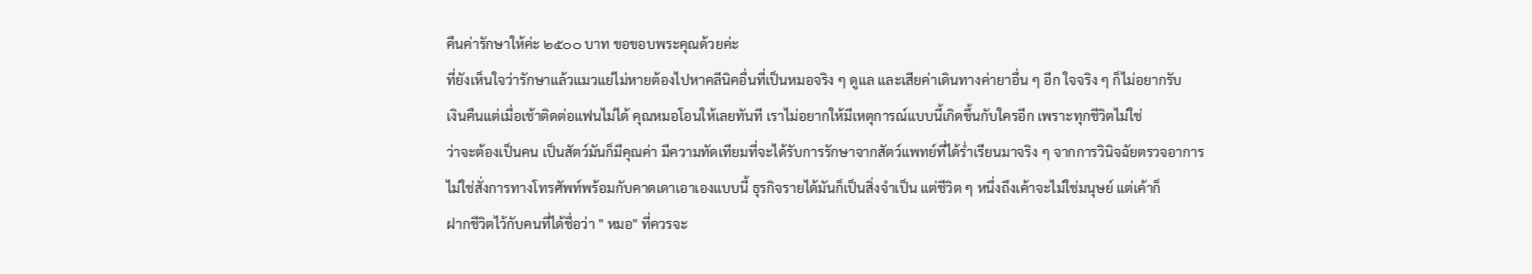คืนค่ารักษาให้ค่ะ ๒๕๐๐ บาท ขอขอบพระคุณด้วยค่ะ
ที่ยังเห็นใจว่ารักษาแล้วแมวแย่ไม่หายต้องไปหาคลีนิคอื่นที่เป็นหมอจริง ๆ ดูแล และเสียค่าเดินทางค่ายาอื่น ๆ อีก ใจจริง ๆ ก็ไม่อยากรับ
เงินคืนแต่เมื่อเช้าติดต่อแฟนไม่ได้ คุณหมอโอนให้เลยทันที เราไม่อยากให้มีเหตุการณ์แบบนี้เกิดขึ้นกับใครอีก เพราะทุกชีวิตไม่ใช่
ว่าจะต้องเป็นคน เป็นสัตว์มันก็มีคุณค่า มีความทัดเทียมที่จะได้รับการรักษาจากสัตว์แพทย์ที่ได้ร่ำเรียนมาจริง ๆ จากการวินิจฉัยตรวจอาการ
ไม่ใช่สั่งการทางโทรศัพท์พร้อมกับคาดเดาเอาเองแบบนี้ ธุรกิจรายได้มันก็เป็นสิ่งจำเป็น แต่ชีวิต ๆ หนึ่งถึงเค้าจะไม่ใช่มนุษย์ แต่เค้าก็
ฝากชีวิตไว้กับคนที่ได้ชื่อว่า " หมอ" ที่ควรจะ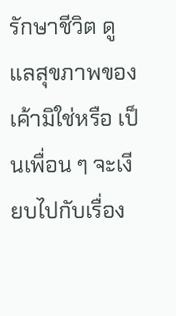รักษาชีวิต ดูแลสุขภาพของเค้ามิใช่หรือ เป็นเพื่อน ๆ จะเงียบไปกับเรื่อง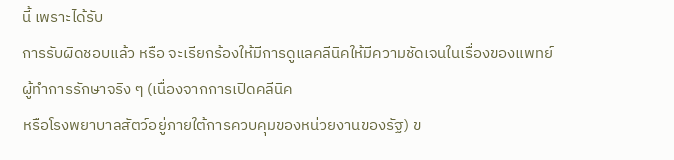นี้ เพราะได้รับ
การรับผิดชอบแล้ว หรือ จะเรียกร้องให้มีการดูแลคลีนิคให้มีความชัดเจนในเรื่องของแพทย์ผู้ทำการรักษาจริง ๆ (เนื่องจากการเปิดคลีนิค
หรือโรงพยาบาลสัตว์อยู่ภายใต้การควบคุมของหน่วยงานของรัฐ) ข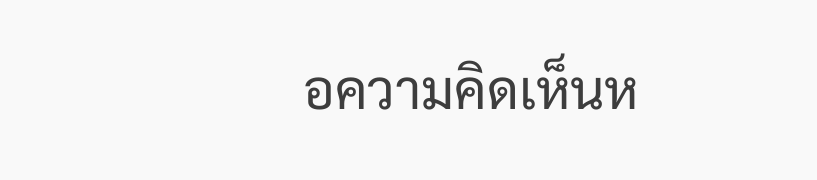อความคิดเห็นห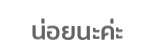น่อยนะค่ะ